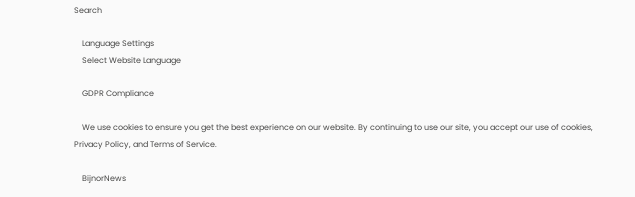Search

    Language Settings
    Select Website Language

    GDPR Compliance

    We use cookies to ensure you get the best experience on our website. By continuing to use our site, you accept our use of cookies, Privacy Policy, and Terms of Service.

    BijnorNews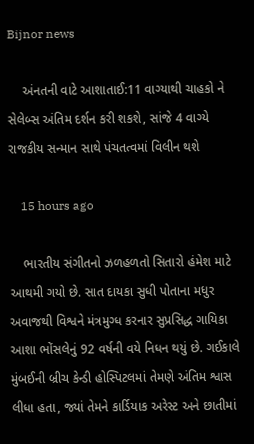Bijnor news

    અંનતની વાટે આશાતાઈ:11 વાગ્યાથી ચાહકો ને સેલેબ્સ અંતિમ દર્શન કરી શકશે, સાંજે 4 વાગ્યે રાજકીય સન્માન સાથે પંચતત્વમાં વિલીન થશે

    15 hours ago

    ભારતીય સંગીતનો ઝળહળતો સિતારો હંમેશ માટે આથમી ગયો છે. સાત દાયકા સુધી પોતાના મધુર અવાજથી વિશ્વને મંત્રમુગ્ધ કરનાર સુપ્રસિદ્ધ ગાયિકા આશા ભોંસલેનું 92 વર્ષની વયે નિધન થયું છે. ગઈકાલે મુંબઈની બ્રીચ કેન્ડી હોસ્પિટલમાં તેમણે અંતિમ શ્વાસ લીધા હતા, જ્યાં તેમને કાર્ડિયાક અરેસ્ટ અને છાતીમાં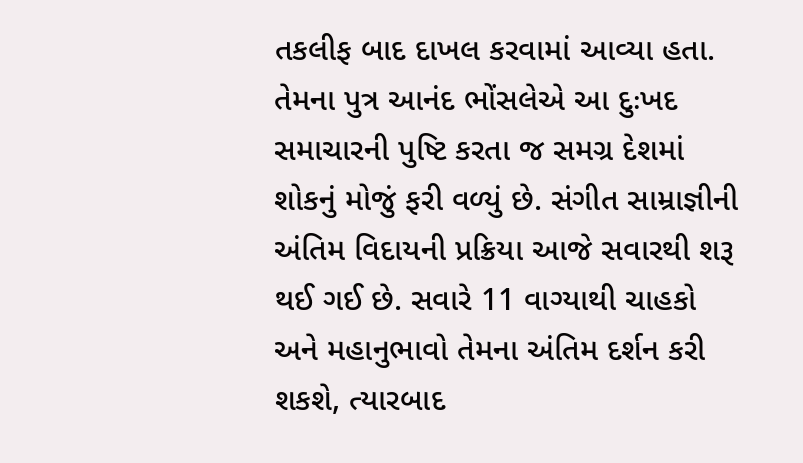તકલીફ બાદ દાખલ કરવામાં આવ્યા હતા. તેમના પુત્ર આનંદ ભોંસલેએ આ દુઃખદ સમાચારની પુષ્ટિ કરતા જ સમગ્ર દેશમાં શોકનું મોજું ફરી વળ્યું છે. સંગીત સામ્રાજ્ઞીની અંતિમ વિદાયની પ્રક્રિયા આજે સવારથી શરૂ થઈ ગઈ છે. સવારે 11 વાગ્યાથી ચાહકો અને મહાનુભાવો તેમના અંતિમ દર્શન કરી શકશે, ત્યારબાદ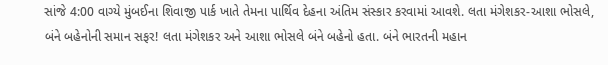સાંજે 4:00 વાગ્યે મુંબઈના શિવાજી પાર્ક ખાતે તેમના પાર્થિવ દેહના અંતિમ સંસ્કાર કરવામાં આવશે. લતા મંગેશકર-આશા ભોસલે, બંને બહેનોની સમાન સફર! લતા મંગેશકર અને આશા ભોસલે બંને બહેનો હતા. બંને ભારતની મહાન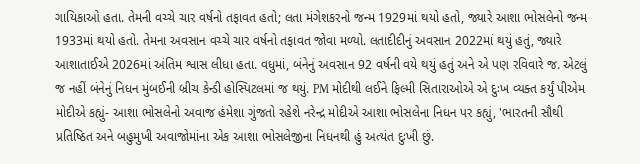ગાયિકાઓ હતા. તેમની વચ્ચે ચાર વર્ષનો તફાવત હતો; લતા મંગેશકરનો જન્મ 1929માં થયો હતો, જ્યારે આશા ભોસલેનો જન્મ 1933માં થયો હતો. તેમના અવસાન વચ્ચે ચાર વર્ષનો તફાવત જોવા મળ્યો. લતાદીદીનું અવસાન 2022માં થયું હતું, જ્યારે આશાતાઈએ 2026માં અંતિમ શ્વાસ લીધા હતા. વધુમાં, બંનેનું અવસાન 92 વર્ષની વયે થયું હતું અને એ પણ રવિવારે જ. એટલું જ નહીં બંનેનું નિધન મુંબઈની બ્રીચ કેન્ડી હોસ્પિટલમાં જ થયું. PM મોદીથી લઈને ફિલ્મી સિતારાઓએ એ દુઃખ વ્યક્ત કર્યું પીએમ મોદીએ કહ્યું- આશા ભોસલેનો અવાજ હંમેશા ગુંજતો રહેશે નરેન્દ્ર મોદીએ આશા ભોસલેના નિધન પર કહ્યું, 'ભારતની સૌથી પ્રતિષ્ઠિત અને બહુમુખી અવાજોમાંના એક આશા ભોસલેજીના નિધનથી હું અત્યંત દુઃખી છું.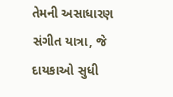તેમની અસાધારણ સંગીત યાત્રા, જે દાયકાઓ સુધી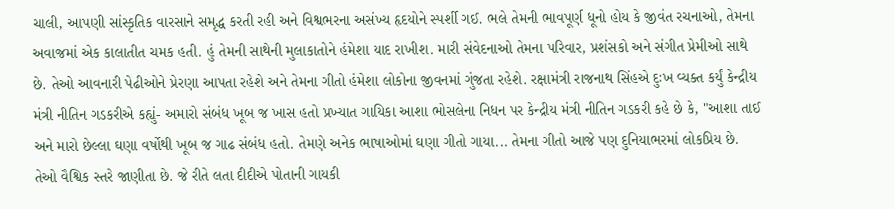ચાલી, આપણી સાંસ્કૃતિક વારસાને સમૃદ્ધ કરતી રહી અને વિશ્વભરના અસંખ્ય હૃદયોને સ્પર્શી ગઈ. ભલે તેમની ભાવપૂર્ણ ધૂનો હોય કે જીવંત રચનાઓ, તેમના અવાજમાં એક કાલાતીત ચમક હતી. હું તેમની સાથેની મુલાકાતોને હંમેશા યાદ રાખીશ. મારી સંવેદનાઓ તેમના પરિવાર, પ્રશંસકો અને સંગીત પ્રેમીઓ સાથે છે. તેઓ આવનારી પેઢીઓને પ્રેરણા આપતા રહેશે અને તેમના ગીતો હંમેશા લોકોના જીવનમાં ગુંજતા રહેશે. રક્ષામંત્રી રાજનાથ સિંહએ દુઃખ વ્યક્ત કર્યું કેન્દ્રીય મંત્રી નીતિન ગડકરીએ કહ્યું- અમારો સંબંધ ખૂબ જ ખાસ હતો પ્રખ્યાત ગાયિકા આશા ભોસલેના નિધન પર કેન્દ્રીય મંત્રી નીતિન ગડકરી કહે છે કે, "આશા તાઈ અને મારો છેલ્લા ઘણા વર્ષોથી ખૂબ જ ગાઢ સંબંધ હતો. તેમણે અનેક ભાષાઓમાં ઘણા ગીતો ગાયા... તેમના ગીતો આજે પણ દુનિયાભરમાં લોકપ્રિય છે. તેઓ વૈશ્વિક સ્તરે જાણીતા છે. જે રીતે લતા દીદીએ પોતાની ગાયકી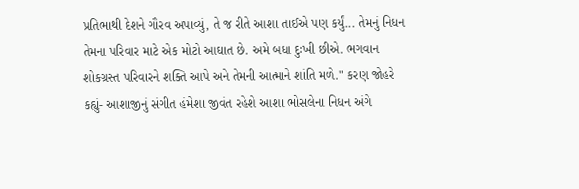પ્રતિભાથી દેશને ગૌરવ અપાવ્યું, તે જ રીતે આશા તાઈએ પણ કર્યું... તેમનું નિધન તેમના પરિવાર માટે એક મોટો આઘાત છે. અમે બધા દુઃખી છીએ. ભગવાન શોકગ્રસ્ત પરિવારને શક્તિ આપે અને તેમની આત્માને શાંતિ મળે." કરણ જોહરે કહ્યું- આશાજીનું સંગીત હંમેશા જીવંત રહેશે આશા ભોસલેના નિધન અંગે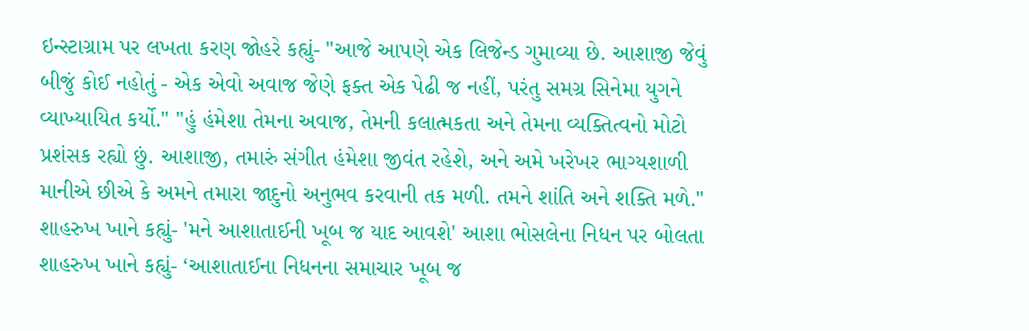ઇન્સ્ટાગ્રામ પર લખતા કરણ જોહરે કહ્યું- "આજે આપણે એક લિજેન્ડ ગુમાવ્યા છે. આશાજી જેવું બીજું કોઈ નહોતું - એક એવો અવાજ જેણે ફક્ત એક પેઢી જ નહીં, પરંતુ સમગ્ર સિનેમા યુગને વ્યાખ્યાયિત કર્યો." "હું હંમેશા તેમના અવાજ, તેમની કલાત્મકતા અને તેમના વ્યક્તિત્વનો મોટો પ્રશંસક રહ્યો છું. આશાજી, તમારું સંગીત હંમેશા જીવંત રહેશે, અને અમે ખરેખર ભાગ્યશાળી માનીએ છીએ કે અમને તમારા જાદુનો અનુભવ કરવાની તક મળી. તમને શાંતિ અને શક્તિ મળે." શાહરુખ ખાને કહ્યું- 'મને આશાતાઈની ખૂબ જ યાદ આવશે' આશા ભોસલેના નિધન પર બોલતા શાહરુખ ખાને કહ્યું- ‘આશાતાઈના નિધનના સમાચાર ખૂબ જ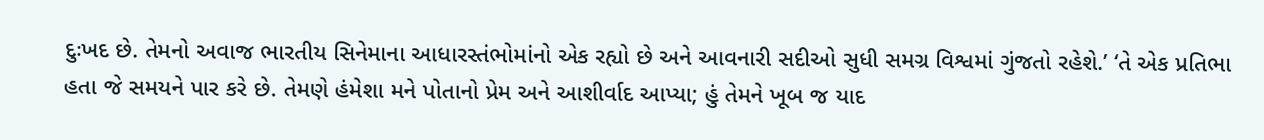દુઃખદ છે. તેમનો અવાજ ભારતીય સિનેમાના આધારસ્તંભોમાંનો એક રહ્યો છે અને આવનારી સદીઓ સુધી સમગ્ર વિશ્વમાં ગુંજતો રહેશે.’ ‘તે એક પ્રતિભા હતા જે સમયને પાર કરે છે. તેમણે હંમેશા મને પોતાનો પ્રેમ અને આશીર્વાદ આપ્યા; હું તેમને ખૂબ જ યાદ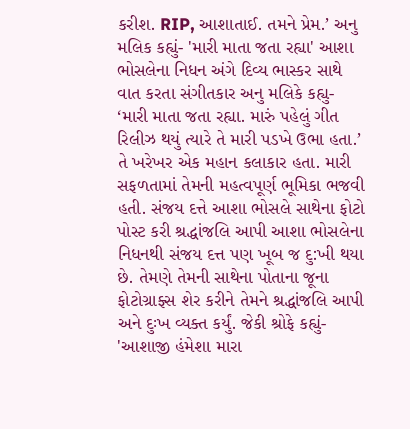કરીશ. RIP, આશાતાઈ. તમને પ્રેમ.’ અનુ મલિક કહ્યું- 'મારી માતા જતા રહ્યા' આશા ભોસલેના નિધન અંગે દિવ્ય ભાસ્કર સાથે વાત કરતા સંગીતકાર અનુ મલિકે કહ્યુ- ‘મારી માતા જતા રહ્યા. મારું પહેલું ગીત રિલીઝ થયું ત્યારે તે મારી પડખે ઉભા હતા.’ તે ખરેખર એક મહાન કલાકાર હતા. મારી સફળતામાં તેમની મહત્વપૂર્ણ ભૂમિકા ભજવી હતી. સંજય દત્તે આશા ભોસલે સાથેના ફોટો પોસ્ટ કરી શ્રદ્ધાંજલિ આપી આશા ભોસલેના નિધનથી સંજય દત્ત પણ ખૂબ જ દુ:ખી થયા છે. તેમણે તેમની સાથેના પોતાના જૂના ફોટોગ્રાફ્સ શેર કરીને તેમને શ્રદ્ધાંજલિ આપી અને દુઃખ વ્યક્ત કર્યું. જેકી શ્રોફે કહ્યું- 'આશાજી હંમેશા મારા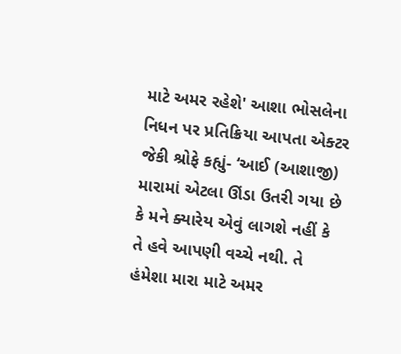માટે અમર રહેશે' આશા ભોસલેના નિધન પર પ્રતિક્રિયા આપતા એક્ટર જેકી શ્રોફે કહ્યું- ‘આઈ (આશાજી) મારામાં એટલા ઊંડા ઉતરી ગયા છે કે મને ક્યારેય એવું લાગશે નહીં કે તે હવે આપણી વચ્ચે નથી. તે હંમેશા મારા માટે અમર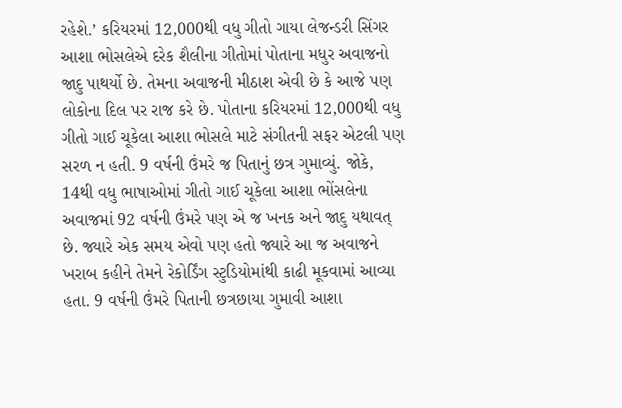રહેશે.’ કરિયરમાં 12,000થી વધુ ગીતો ગાયા લેજન્ડરી સિંગર આશા ભોસલેએ દરેક શૈલીના ગીતોમાં પોતાના મધુર અવાજનો જાદુ પાથર્યો છે. તેમના અવાજની મીઠાશ એવી છે કે આજે પણ લોકોના દિલ પર રાજ કરે છે. પોતાના કરિયરમાં 12,000થી વધુ ગીતો ગાઈ ચૂકેલા આશા ભોસલે માટે સંગીતની સફર એટલી પણ સરળ ન હતી. 9 વર્ષની ઉંમરે જ પિતાનું છત્ર ગુમાવ્યું. જોકે, 14થી વધુ ભાષાઓમાં ગીતો ગાઈ ચૂકેલા આશા ભોંસલેના અવાજમાં 92 વર્ષની ઉંમરે પણ એ જ ખનક અને જાદુ યથાવત્ છે. જ્યારે એક સમય એવો પણ હતો જ્યારે આ જ અવાજને ખરાબ કહીને તેમને રેકોર્ડિંગ સ્ટુડિયોમાંથી કાઢી મૂકવામાં આવ્યા હતા. 9 વર્ષની ઉંમરે પિતાની છત્રછાયા ગુમાવી આશા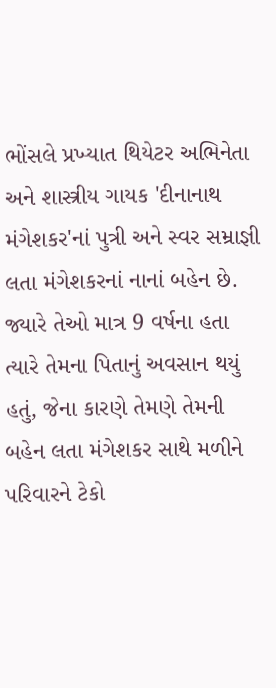ભોંસલે પ્રખ્યાત થિયેટર અભિનેતા અને શાસ્ત્રીય ગાયક 'દીનાનાથ મંગેશકર'નાં પુત્રી અને સ્વર સમ્રાજ્ઞી લતા મંગેશકરનાં નાનાં બહેન છે. જ્યારે તેઓ માત્ર 9 વર્ષના હતા ત્યારે તેમના પિતાનું અવસાન થયું હતું, જેના કારણે તેમણે તેમની બહેન લતા મંગેશકર સાથે મળીને પરિવારને ટેકો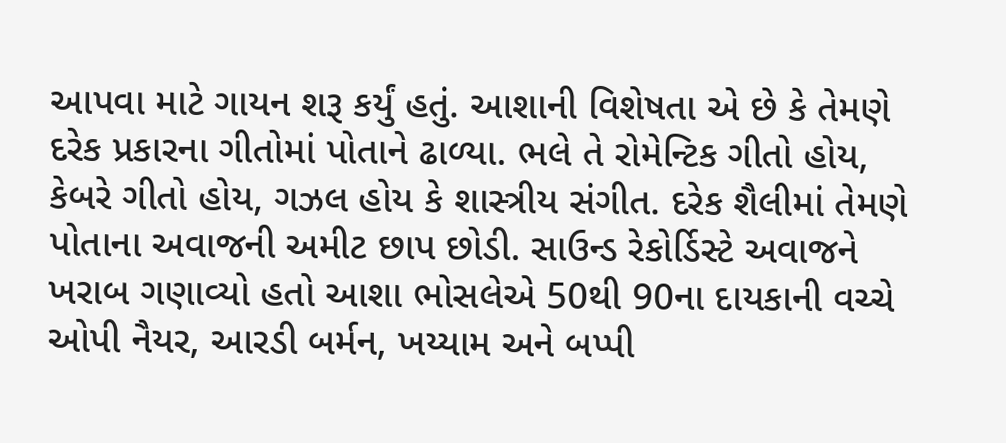આપવા માટે ગાયન શરૂ કર્યું હતું. આશાની વિશેષતા એ છે કે તેમણે દરેક પ્રકારના ગીતોમાં પોતાને ઢાળ્યા. ભલે તે રોમેન્ટિક ગીતો હોય, કેબરે ગીતો હોય, ગઝલ હોય કે શાસ્ત્રીય સંગીત. દરેક શૈલીમાં તેમણે પોતાના અવાજની અમીટ છાપ છોડી. સાઉન્ડ રેકોર્ડિસ્ટે અવાજને ખરાબ ગણાવ્યો હતો આશા ભોસલેએ 50થી 90ના દાયકાની વચ્ચે ઓપી નૈયર, આરડી બર્મન, ખય્યામ અને બપ્પી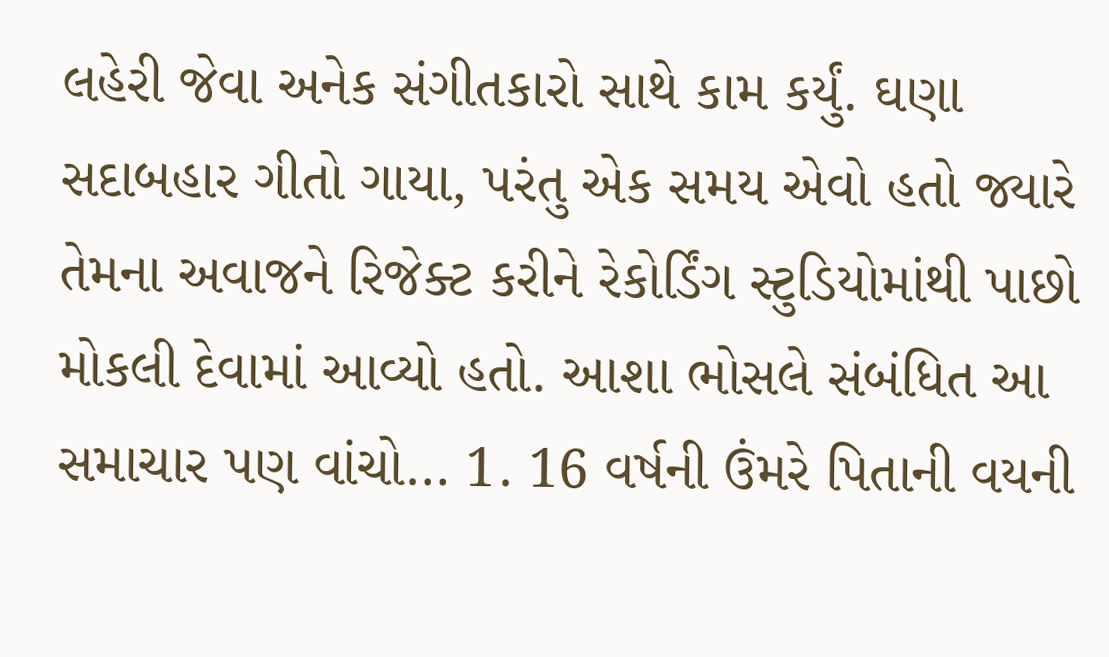લહેરી જેવા અનેક સંગીતકારો સાથે કામ કર્યું. ઘણા સદાબહાર ગીતો ગાયા, પરંતુ એક સમય એવો હતો જ્યારે તેમના અવાજને રિજેક્ટ કરીને રેકોર્ડિંગ સ્ટુડિયોમાંથી પાછો મોકલી દેવામાં આવ્યો હતો. આશા ભોસલે સંબંધિત આ સમાચાર પણ વાંચો… 1. 16 વર્ષની ઉંમરે પિતાની વયની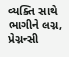વ્યક્તિ સાથે ભાગીને લગ્ન, પ્રેગ્નન્સી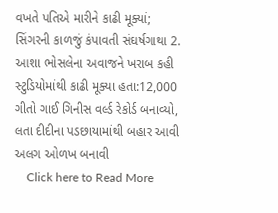વખતે પતિએ મારીને કાઢી મૂક્યાં; સિંગરની કાળજું કંપાવતી સંઘર્ષગાથા 2. આશા ભોસલેના અવાજને ખરાબ કહી સ્ટુડિયોમાંથી કાઢી મૂક્યા હતા:12,000 ગીતો ગાઈ ગિનીસ વર્લ્ડ રેકોર્ડ બનાવ્યો, લતા દીદીના પડછાયામાંથી બહાર આવી અલગ ઓળખ બનાવી
    Click here to Read More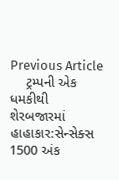Previous Article
    ટ્રમ્પની એક ધમકીથી શેરબજારમાં હાહાકાર:સેન્સેક્સ 1500 અંક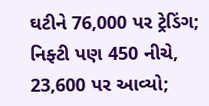ઘટીને 76,000 પર ટ્રેડિંગ; નિફ્ટી પણ 450 નીચે, 23,600 પર આવ્યો;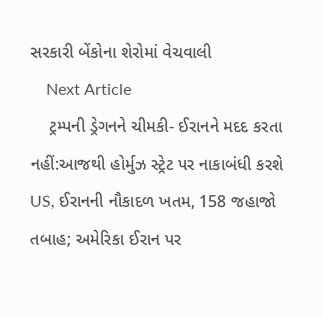સરકારી બેંકોના શેરોમાં વેચવાલી
    Next Article
    ટ્રમ્પની ડ્રેગનને ચીમકી- ઈરાનને મદદ કરતા નહીં:આજથી હોર્મુઝ સ્ટ્રેટ પર નાકાબંધી કરશે US, ઈરાનની નૌકાદળ ખતમ, 158 જહાજો તબાહ; અમેરિકા ઈરાન પર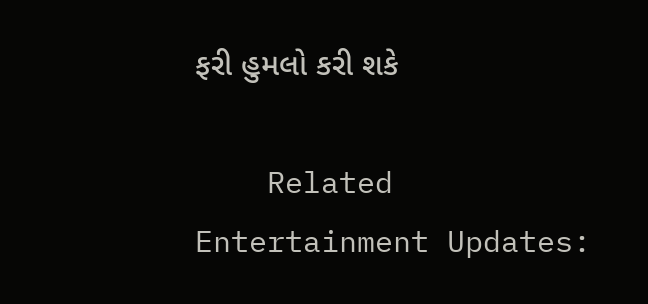ફરી હુમલો કરી શકે

    Related Entertainment Updates: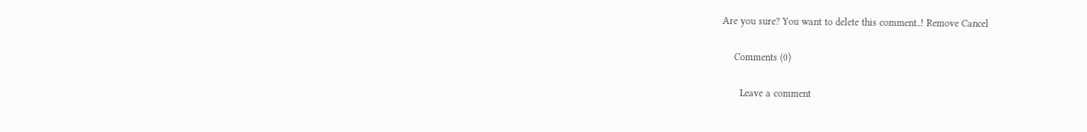Are you sure? You want to delete this comment..! Remove Cancel

    Comments (0)

      Leave a comment